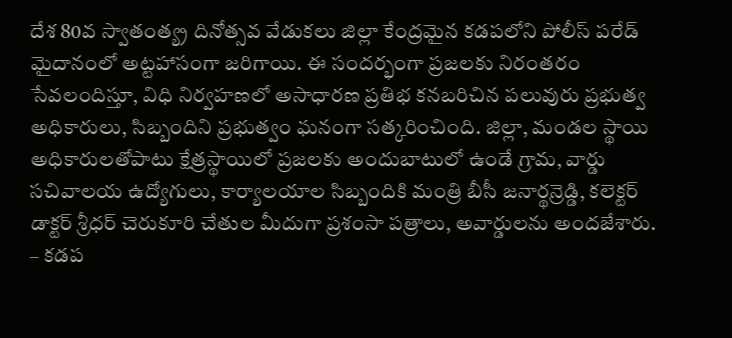దేశ 80వ స్వాతంత్య్ర దినోత్సవ వేడుకలు జిల్లా కేంద్రమైన కడపలోని పోలీస్ పరేడ్ మైదానంలో అట్టహాసంగా జరిగాయి. ఈ సందర్భంగా ప్రజలకు నిరంతరం సేవలందిస్తూ, విధి నిర్వహణలో అసాధారణ ప్రతిభ కనబరిచిన పలువురు ప్రభుత్వ అధికారులు, సిబ్బందిని ప్రభుత్వం ఘనంగా సత్కరించింది. జిల్లా, మండల స్థాయి అధికారులతోపాటు క్షేత్రస్థాయిలో ప్రజలకు అందుబాటులో ఉండే గ్రామ, వార్డు సచివాలయ ఉద్యోగులు, కార్యాలయాల సిబ్బందికి మంత్రి బీసీ జనార్థన్రెడ్డి, కలెక్టర్ డాక్టర్ శ్రీధర్ చెరుకూరి చేతుల మీదుగా ప్రశంసా పత్రాలు, అవార్డులను అందజేశారు.
– కడప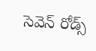సెవెన్ రోడ్స్